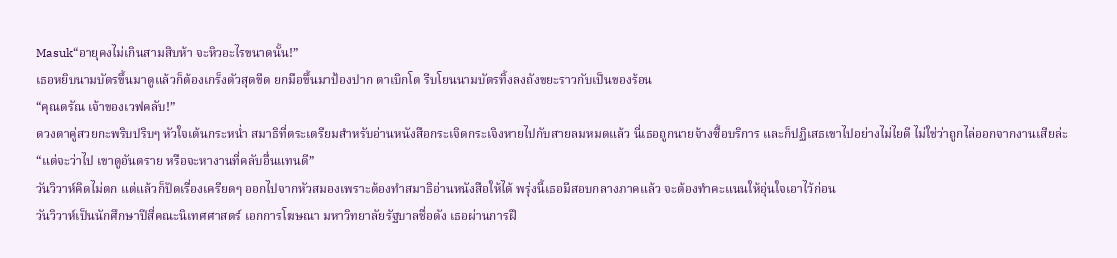Masuk“อายุคงไม่เกินสามสิบห้า จะหิวอะไรขนาดนั้น!”
เธอหยิบนามบัตรขึ้นมาดูแล้วก็ต้องเกร็งตัวสุดขีด ยกมือขึ้นมาป้องปาก ตาเบิกโต รีบโยนนามบัตรทิ้งลงถังขยะราวกับเป็นของร้อน
“คุณดรัณ เจ้าของเวฟคลับ!”
ดวงตาคู่สวยกะพริบปริบๆ หัวใจเต้นกระหน่ำ สมาธิที่ตระเตรียมสำหรับอ่านหนังสือกระเจิดกระเจิงหายไปกับสายลมหมดแล้ว นี่เธอถูกนายจ้างซื้อบริการ และก็ปฏิเสธเขาไปอย่างไม่ไยดี ไม่ใช่ว่าถูกไล่ออกจากงานเสียล่ะ
“แต่จะว่าไป เขาดูอันตราย หรือจะหางานที่คลับอื่นแทนดี”
วันวิวาห์คิดไม่ตก แต่แล้วก็ปัดเรื่องเครียดๆ ออกไปจากหัวสมองเพราะต้องทำสมาธิอ่านหนังสือให้ได้ พรุ่งนี้เธอมีสอบกลางภาคแล้ว จะต้องทำคะแนนให้อุ่นใจเอาไว้ก่อน
วันวิวาห์เป็นนักศึกษาปีสี่คณะนิเทศศาสตร์ เอกการโฆษณา มหาวิทยาลัยรัฐบาลชื่อดัง เธอผ่านการฝึ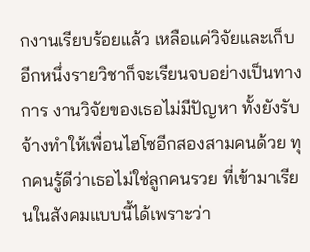กงานเรียบร้อยแล้ว เหลือแค่วิจัยและเก็บอีกหนึ่งรายวิชาก็จะเรียนจบอย่างเป็นทางการ งานวิจัยของเธอไม่มีปัญหา ทั้งยังรับจ้างทำให้เพื่อนไฮโซอีกสองสามคนด้วย ทุกคนรู้ดีว่าเธอไม่ใช่ลูกคนรวย ที่เข้ามาเรียนในสังคมแบบนี้ได้เพราะว่า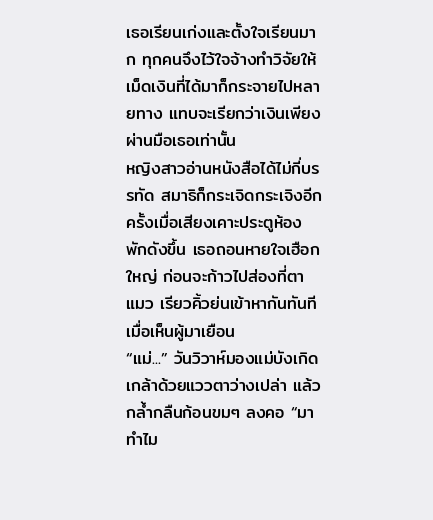เธอเรียนเก่งและตั้งใจเรียนมาก ทุกคนจึงไว้ใจจ้างทำวิจัยให้ เม็ดเงินที่ได้มาก็กระจายไปหลายทาง แทบจะเรียกว่าเงินเพียงผ่านมือเธอเท่านั้น
หญิงสาวอ่านหนังสือได้ไม่กี่บรรทัด สมาธิก็กระเจิดกระเจิงอีกครั้งเมื่อเสียงเคาะประตูห้องพักดังขึ้น เธอถอนหายใจเฮือกใหญ่ ก่อนจะก้าวไปส่องที่ตาแมว เรียวคิ้วย่นเข้าหากันทันทีเมื่อเห็นผู้มาเยือน
“แม่...” วันวิวาห์มองแม่บังเกิดเกล้าด้วยแววตาว่างเปล่า แล้วกล้ำกลืนก้อนขมๆ ลงคอ “มาทำไม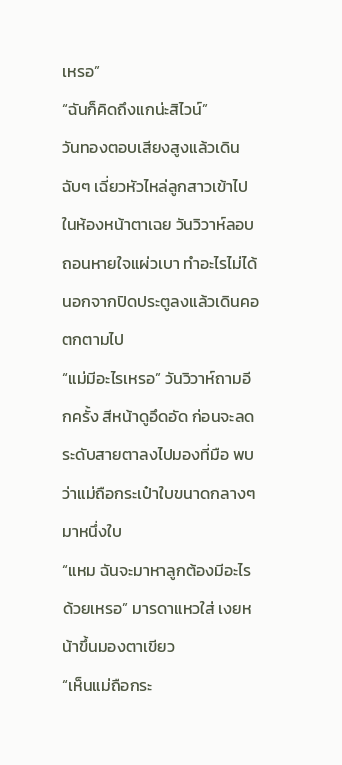เหรอ”
“ฉันก็คิดถึงแกน่ะสิไวน์”
วันทองตอบเสียงสูงแล้วเดินฉับๆ เฉี่ยวหัวไหล่ลูกสาวเข้าไปในห้องหน้าตาเฉย วันวิวาห์ลอบถอนหายใจแผ่วเบา ทำอะไรไม่ได้นอกจากปิดประตูลงแล้วเดินคอตกตามไป
“แม่มีอะไรเหรอ” วันวิวาห์ถามอีกครั้ง สีหน้าดูอึดอัด ก่อนจะลดระดับสายตาลงไปมองที่มือ พบว่าแม่ถือกระเป๋าใบขนาดกลางๆ มาหนึ่งใบ
“แหม ฉันจะมาหาลูกต้องมีอะไรด้วยเหรอ” มารดาแหวใส่ เงยหน้าขึ้นมองตาเขียว
“เห็นแม่ถือกระ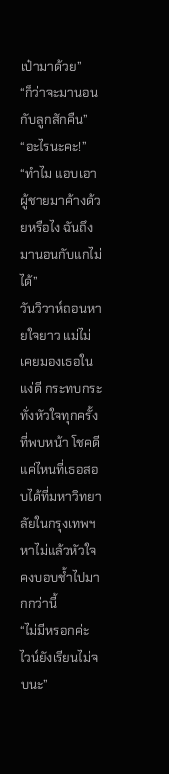เป๋ามาด้วย”
“ก็ว่าจะมานอนกับลูกสักคืน”
“อะไรนะคะ!”
“ทำไม แอบเอาผู้ชายมาค้างด้วยหรือไง ฉันถึงมานอนกับแกไม่ได้”
วันวิวาห์ถอนหายใจยาว แม่ไม่เคยมองเธอในแง่ดี กระทบกระทั่งหัวใจทุกครั้งที่พบหน้า โชคดีแค่ไหนที่เธอสอบได้ที่มหาวิทยาลัยในกรุงเทพฯ หาไม่แล้วหัวใจคงบอบช้ำไปมากกว่านี้
“ไม่มีหรอกค่ะ ไวน์ยังเรียนไม่จบนะ”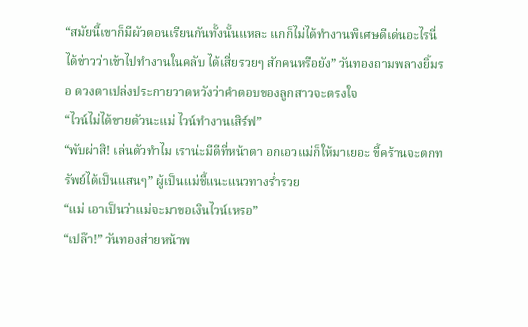“สมัยนี้เขาก็มีผัวตอนเรียนกันทั้งนั้นแหละ แกก็ไม่ได้ทำงานพิเศษดีเด่นอะไรนี่ ได้ข่าวว่าเข้าไปทำงานในคลับ ได้เสี่ยรวยๆ สักคนหรือยัง” วันทองถามพลางยิ้มรอ ดวงตาเปล่งประกายวาดหวังว่าคำตอบของลูกสาวจะตรงใจ
“ไวน์ไม่ได้ขายตัวนะแม่ ไวน์ทำงานเสิร์ฟ”
“พับผ่าสิ! เล่นตัวทำไม เราน่ะมีดีที่หน้าตา อกเอวแม่ก็ให้มาเยอะ ขี้คร้านจะตกทรัพย์ได้เป็นแสนๆ” ผู้เป็นแม่ชี้แนะแนวทางร่ำรวย
“แม่ เอาเป็นว่าแม่จะมาขอเงินไวน์เหรอ”
“เปล๊า!” วันทองส่ายหน้าพ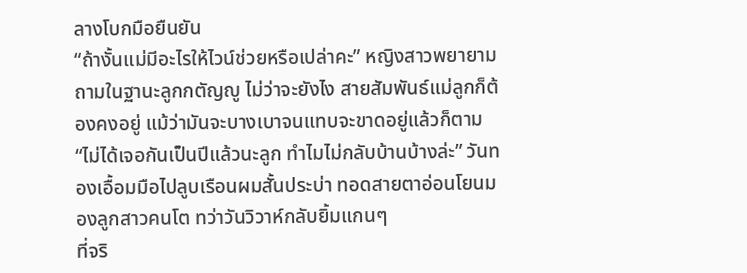ลางโบกมือยืนยัน
“ถ้างั้นแม่มีอะไรให้ไวน์ช่วยหรือเปล่าคะ” หญิงสาวพยายามถามในฐานะลูกกตัญญู ไม่ว่าจะยังไง สายสัมพันธ์แม่ลูกก็ต้องคงอยู่ แม้ว่ามันจะบางเบาจนแทบจะขาดอยู่แล้วก็ตาม
“ไม่ได้เจอกันเป็นปีแล้วนะลูก ทำไมไม่กลับบ้านบ้างล่ะ” วันทองเอื้อมมือไปลูบเรือนผมสั้นประบ่า ทอดสายตาอ่อนโยนมองลูกสาวคนโต ทว่าวันวิวาห์กลับยิ้มแกนๆ
ที่จริ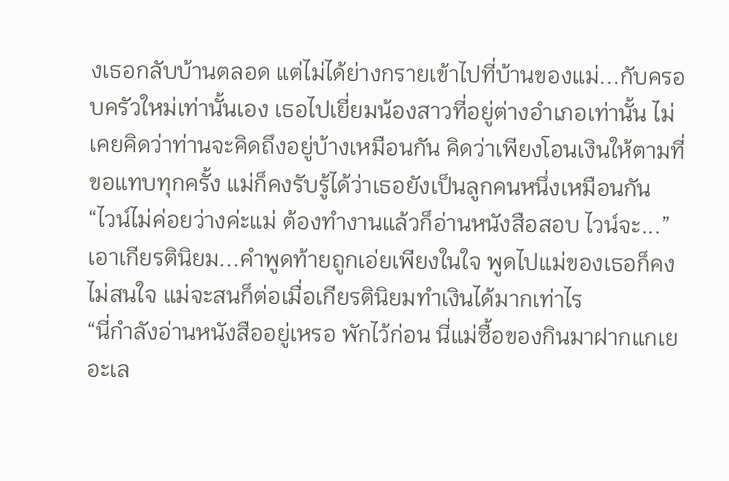งเธอกลับบ้านตลอด แต่ไม่ได้ย่างกรายเข้าไปที่บ้านของแม่...กับครอบครัวใหม่เท่านั้นเอง เธอไปเยี่ยมน้องสาวที่อยู่ต่างอำเภอเท่านั้น ไม่เคยคิดว่าท่านจะคิดถึงอยู่บ้างเหมือนกัน คิดว่าเพียงโอนเงินให้ตามที่ขอแทบทุกครั้ง แม่ก็คงรับรู้ได้ว่าเธอยังเป็นลูกคนหนึ่งเหมือนกัน
“ไวน์ไม่ค่อยว่างค่ะแม่ ต้องทำงานแล้วก็อ่านหนังสือสอบ ไวน์จะ...” เอาเกียรตินิยม...คำพูดท้ายถูกเอ่ยเพียงในใจ พูดไปแม่ของเธอก็คงไม่สนใจ แม่จะสนก็ต่อเมื่อเกียรตินิยมทำเงินได้มากเท่าไร
“นี่กำลังอ่านหนังสืออยู่เหรอ พักไว้ก่อน นี่แม่ซื้อของกินมาฝากแกเยอะเล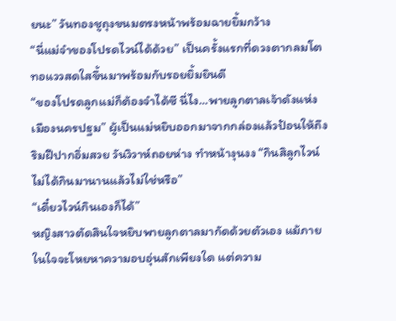ยนะ” วันทองชูถุงขนมตรงหน้าพร้อมฉายยิ้มกว้าง
“นี่แม่จำของโปรดไวน์ได้ด้วย” เป็นครั้งแรกที่ดวงตากลมโตทอแววสดใสขึ้นมาพร้อมกับรอยยิ้มยินดี
“ของโปรดลูกแม่ก็ต้องจำได้ซี นี่ไง...พายลูกตาลเจ้าดังแห่งเมืองนครปฐม” ผู้เป็นแม่หยิบออกมาจากกล่องแล้วป้อนให้ถึงริมฝีปากอิ่มสวย วันวิวาห์ถอยห่าง ทำหน้างุนงง “กินสิลูกไวน์ ไม่ได้กินมานานแล้วไม่ใช่หรือ”
“เดี๋ยวไวน์กินเองก็ได้”
หญิงสาวตัดสินใจหยิบพายลูกตาลมากัดด้วยตัวเอง แม้ภายในใจจะโหยหาความอบอุ่นสักเพียงใด แต่ความ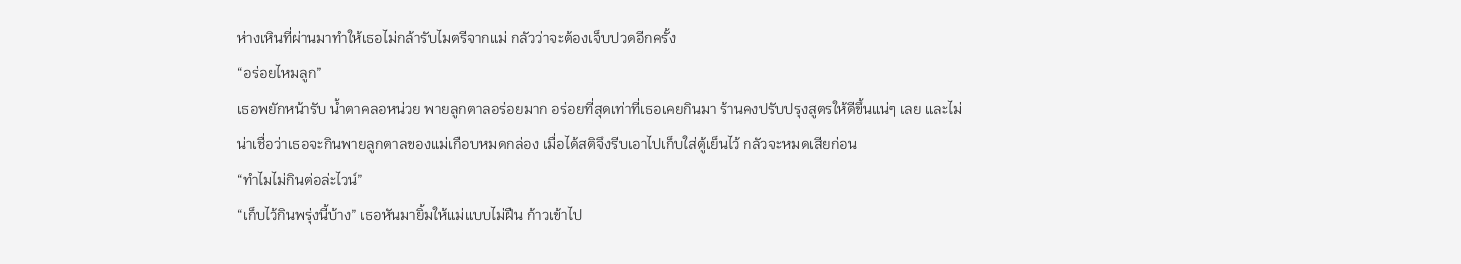ห่างเหินที่ผ่านมาทำให้เธอไม่กล้ารับไมตรีจากแม่ กลัวว่าจะต้องเจ็บปวดอีกครั้ง
“อร่อยไหมลูก”
เธอพยักหน้ารับ น้ำตาคลอหน่วย พายลูกตาลอร่อยมาก อร่อยที่สุดเท่าที่เธอเคยกินมา ร้านคงปรับปรุงสูตรให้ดีขึ้นแน่ๆ เลย และไม่น่าเชื่อว่าเธอจะกินพายลูกตาลของแม่เกือบหมดกล่อง เมื่อได้สติจึงรีบเอาไปเก็บใส่ตู้เย็นไว้ กลัวจะหมดเสียก่อน
“ทำไมไม่กินต่อล่ะไวน์”
“เก็บไว้กินพรุ่งนี้บ้าง” เธอหันมายิ้มให้แม่แบบไม่ฝืน ก้าวเข้าไป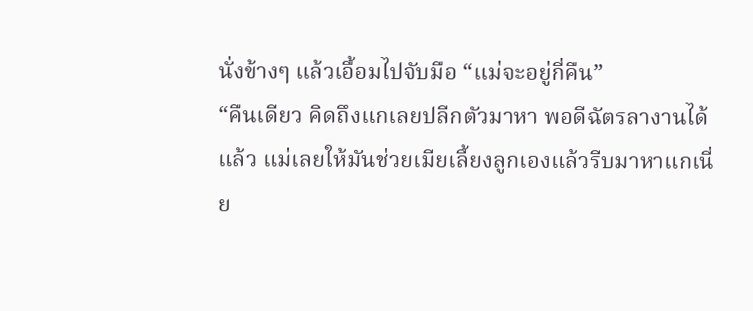นั่งข้างๆ แล้วเอื้อมไปจับมือ “แม่จะอยู่กี่คืน”
“คืนเดียว คิดถึงแกเลยปลีกตัวมาหา พอดีฉัตรลางานได้แล้ว แม่เลยให้มันช่วยเมียเลี้ยงลูกเองแล้วรีบมาหาแกเนี่ย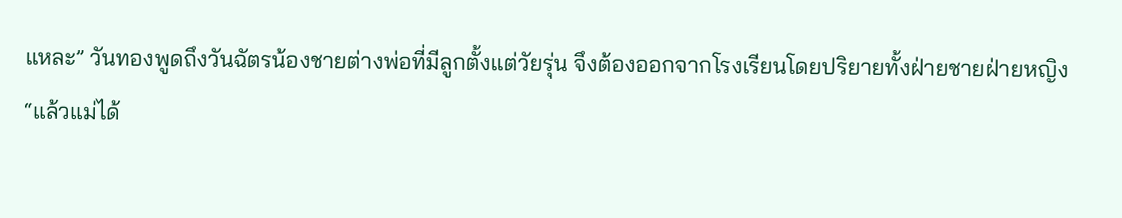แหละ” วันทองพูดถึงวันฉัตรน้องชายต่างพ่อที่มีลูกตั้งแต่วัยรุ่น จึงต้องออกจากโรงเรียนโดยปริยายทั้งฝ่ายชายฝ่ายหญิง
“แล้วแม่ได้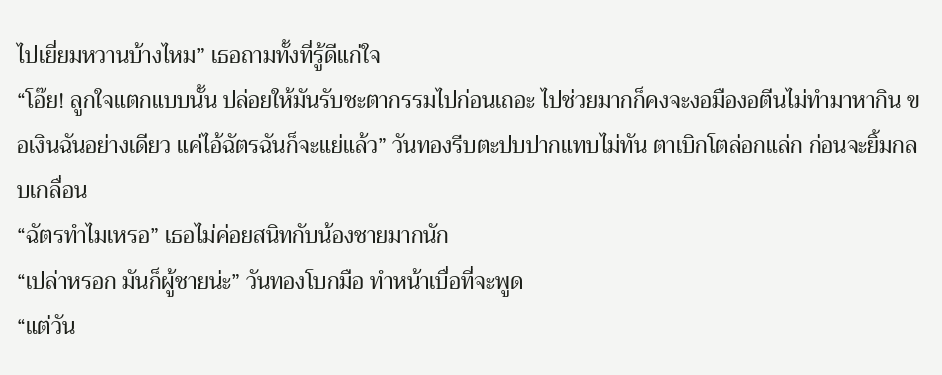ไปเยี่ยมหวานบ้างไหม” เธอถามทั้งที่รู้ดีแก่ใจ
“โอ๊ย! ลูกใจแตกแบบนั้น ปล่อยให้มันรับชะตากรรมไปก่อนเถอะ ไปช่วยมากก็คงจะงอมืองอตีนไม่ทำมาหากิน ขอเงินฉันอย่างเดียว แค่ไอ้ฉัตรฉันก็จะแย่แล้ว” วันทองรีบตะปบปากแทบไม่ทัน ตาเบิกโตล่อกแล่ก ก่อนจะยิ้มกลบเกลื่อน
“ฉัตรทำไมเหรอ” เธอไม่ค่อยสนิทกับน้องชายมากนัก
“เปล่าหรอก มันก็ผู้ชายน่ะ” วันทองโบกมือ ทำหน้าเบื่อที่จะพูด
“แต่วัน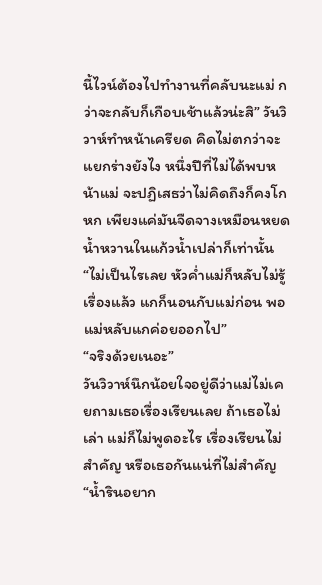นี้ไวน์ต้องไปทำงานที่คลับนะแม่ กว่าจะกลับก็เกือบเช้าแล้วน่ะสิ” วันวิวาห์ทำหน้าเครียด คิดไม่ตกว่าจะแยกร่างยังไง หนึ่งปีที่ไม่ได้พบหน้าแม่ จะปฏิเสธว่าไม่คิดถึงก็คงโกหก เพียงแค่มันจืดจางเหมือนหยดน้ำหวานในแก้วน้ำเปล่าก็เท่านั้น
“ไม่เป็นไรเลย หัวค่ำแม่ก็หลับไม่รู้เรื่องแล้ว แกก็นอนกับแม่ก่อน พอแม่หลับแกค่อยออกไป”
“จริงด้วยเนอะ”
วันวิวาห์นึกน้อยใจอยู่ดีว่าแม่ไม่เคยถามเธอเรื่องเรียนเลย ถ้าเธอไม่เล่า แม่ก็ไม่พูดอะไร เรื่องเรียนไม่สำคัญ หรือเธอกันแน่ที่ไม่สำคัญ
“น้ำรินอยาก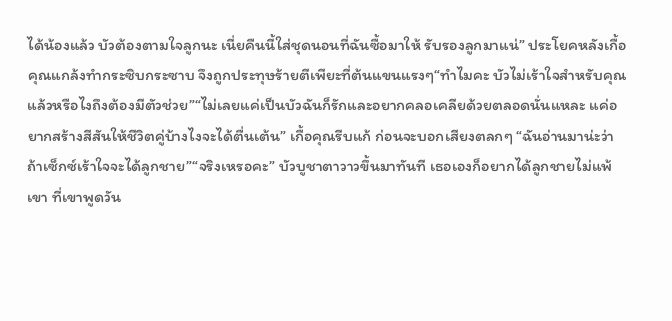ได้น้องแล้ว บัวต้องตามใจลูกนะ เนี่ยคืนนี้ใส่ชุดนอนที่ฉันซื้อมาให้ รับรองลูกมาแน่” ประโยคหลังเกื้อคุณแกล้งทำกระซิบกระซาบ จึงถูกประทุษร้ายตีเพียะที่ต้นแขนแรงๆ“ทำไมคะ บัวไม่เร้าใจสำหรับคุณแล้วหรือไงถึงต้องมีตัวช่วย”“ไม่เลยแค่เป็นบัวฉันก็รักและอยากคลอเคลียด้วยตลอดนั่นแหละ แค่อยากสร้างสีสันให้ชีวิตคู่บ้างไงจะได้ตื่นเต้น” เกื้อคุณรีบแก้ ก่อนจะบอกเสียงตลกๆ “ฉันอ่านมาน่ะว่าถ้าเซ็กซ์เร้าใจจะได้ลูกชาย”“จริงเหรอคะ” บัวบูชาตาวาวขึ้นมาทันที เธอเองก็อยากได้ลูกชายไม่แพ้เขา ที่เขาพูดวัน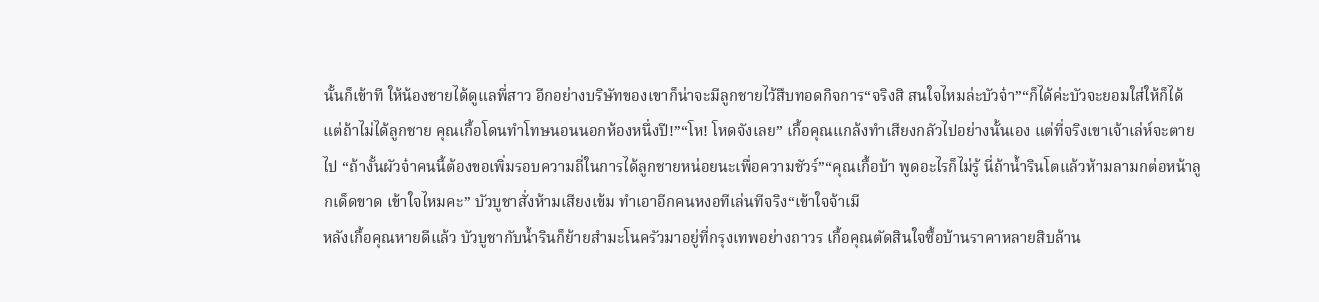นั้นก็เข้าที ให้น้องชายได้ดูแลพี่สาว อีกอย่างบริษัทของเขาก็น่าจะมีลูกชายไว้สืบทอดกิจการ“จริงสิ สนใจไหมล่ะบัวจ๋า”“ก็ได้ค่ะบัวจะยอมใส่ให้ก็ได้ แต่ถ้าไม่ได้ลูกชาย คุณเกื้อโดนทำโทษนอนนอกห้องหนึ่งปี!”“โห! โหดจังเลย” เกื้อคุณแกล้งทำเสียงกลัวไปอย่างนั้นเอง แต่ที่จริงเขาเจ้าเล่ห์จะตายไป “ถ้างั้นผัวจ๋าคนนี้ต้องขอเพิ่มรอบความถี่ในการได้ลูกชายหน่อยนะเพื่อความชัวร์”“คุณเกื้อบ้า พูดอะไรก็ไม่รู้ นี่ถ้าน้ำรินโตแล้วห้ามลามกต่อหน้าลูกเด็ดขาด เข้าใจไหมคะ” บัวบูชาสั่งห้ามเสียงเข้ม ทำเอาอีกคนหงอทีเล่นทีจริง“เข้าใจจ้าเมี
หลังเกื้อคุณหายดีแล้ว บัวบูชากับน้ำรินก็ย้ายสำมะโนครัวมาอยู่ที่กรุงเทพอย่างถาวร เกื้อคุณตัดสินใจซื้อบ้านราคาหลายสิบล้าน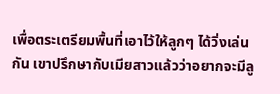เพื่อตระเตรียมพื้นที่เอาไว้ให้ลูกๆ ได้วิ่งเล่นกัน เขาปรึกษากับเมียสาวแล้วว่าอยากจะมีลู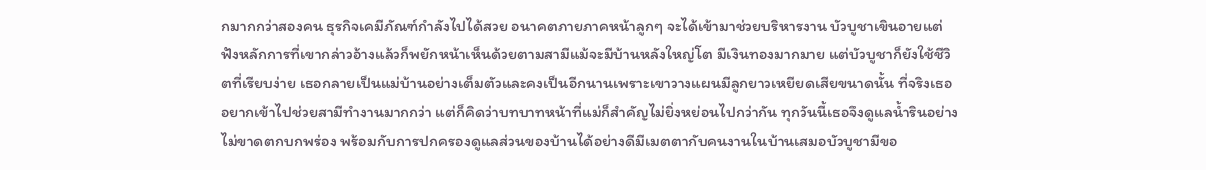กมากกว่าสองคน ธุรกิจเคมีภัณฑ์กำลังไปได้สวย อนาคตภายภาคหน้าลูกๆ จะได้เข้ามาช่วยบริหารงาน บัวบูชาเขินอายแต่ฟังหลักการที่เขากล่าวอ้างแล้วก็พยักหน้าเห็นด้วยตามสามีแม้จะมีบ้านหลังใหญ่โต มีเงินทองมากมาย แต่บัวบูชาก็ยังใช้ชีวิตที่เรียบง่าย เธอกลายเป็นแม่บ้านอย่างเต็มตัวและคงเป็นอีกนานเพราะเขาวางแผนมีลูกยาวเหยียดเสียขนาดนั้น ที่จริงเธออยากเข้าไปช่วยสามีทำงานมากกว่า แต่ก็คิดว่าบทบาทหน้าที่แม่ก็สำคัญไม่ยิ่งหย่อนไปกว่ากัน ทุกวันนี้เธอจึงดูแลน้ำรินอย่างไม่ขาดตกบกพร่อง พร้อมกับการปกครองดูแลส่วนของบ้านได้อย่างดีมีเมตตากับคนงานในบ้านเสมอบัวบูชามีขอ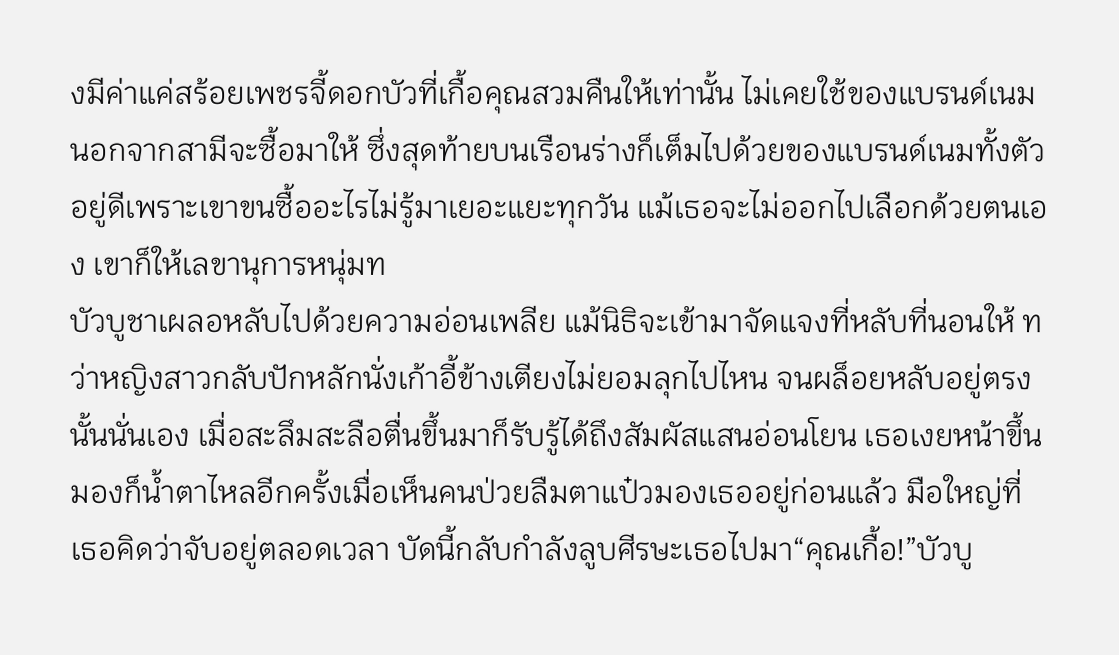งมีค่าแค่สร้อยเพชรจี้ดอกบัวที่เกื้อคุณสวมคืนให้เท่านั้น ไม่เคยใช้ของแบรนด์เนม นอกจากสามีจะซื้อมาให้ ซึ่งสุดท้ายบนเรือนร่างก็เต็มไปด้วยของแบรนด์เนมทั้งตัวอยู่ดีเพราะเขาขนซื้ออะไรไม่รู้มาเยอะแยะทุกวัน แม้เธอจะไม่ออกไปเลือกด้วยตนเอง เขาก็ให้เลขานุการหนุ่มท
บัวบูชาเผลอหลับไปด้วยความอ่อนเพลีย แม้นิธิจะเข้ามาจัดแจงที่หลับที่นอนให้ ทว่าหญิงสาวกลับปักหลักนั่งเก้าอี้ข้างเตียงไม่ยอมลุกไปไหน จนผล็อยหลับอยู่ตรงนั้นนั่นเอง เมื่อสะลึมสะลือตื่นขึ้นมาก็รับรู้ได้ถึงสัมผัสแสนอ่อนโยน เธอเงยหน้าขึ้นมองก็น้ำตาไหลอีกครั้งเมื่อเห็นคนป่วยลืมตาแป๋วมองเธออยู่ก่อนแล้ว มือใหญ่ที่เธอคิดว่าจับอยู่ตลอดเวลา บัดนี้กลับกำลังลูบศีรษะเธอไปมา“คุณเกื้อ!”บัวบู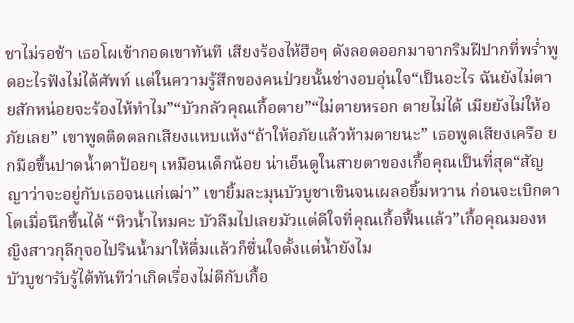ชาไม่รอช้า เธอโผเข้ากอดเขาทันที เสียงร้องไห้ฮือๆ ดังลอดออกมาจากริมฝีปากที่พร่ำพูดอะไรฟังไม่ได้ศัพท์ แต่ในความรู้สึกของคนป่วยนั้นช่างอบอุ่นใจ“เป็นอะไร ฉันยังไม่ตายสักหน่อยจะร้องไห้ทำไม”“บัวกลัวคุณเกื้อตาย”“ไม่ตายหรอก ตายไม่ได้ เมียยังไม่ให้อภัยเลย” เขาพูดติดตลกเสียงแหบแห้ง“ถ้าให้อภัยแล้วห้ามตายนะ” เธอพูดเสียงเครือ ยกมือขึ้นปาดน้ำตาป้อยๆ เหมือนเด็กน้อย น่าเอ็นดูในสายตาของเกื้อคุณเป็นที่สุด“สัญญาว่าจะอยู่กับเธอจนแก่เฒ่า” เขายิ้มละมุนบัวบูชาเขินจนเผลอยิ้มหวาน ก่อนจะเบิกตาโตเมื่อนึกขึ้นได้ “หิวน้ำไหมคะ บัวลืมไปเลยมัวแต่ดีใจที่คุณเกื้อฟื้นแล้ว”เกื้อคุณมองหญิงสาวกุลีกุจอไปรินน้ำมาให้ดื่มแล้วก็ชื่นใจตั้งแต่น้ำยังไม
บัวบูชารับรู้ได้ทันทีว่าเกิดเรื่องไม่ดีกับเกื้อ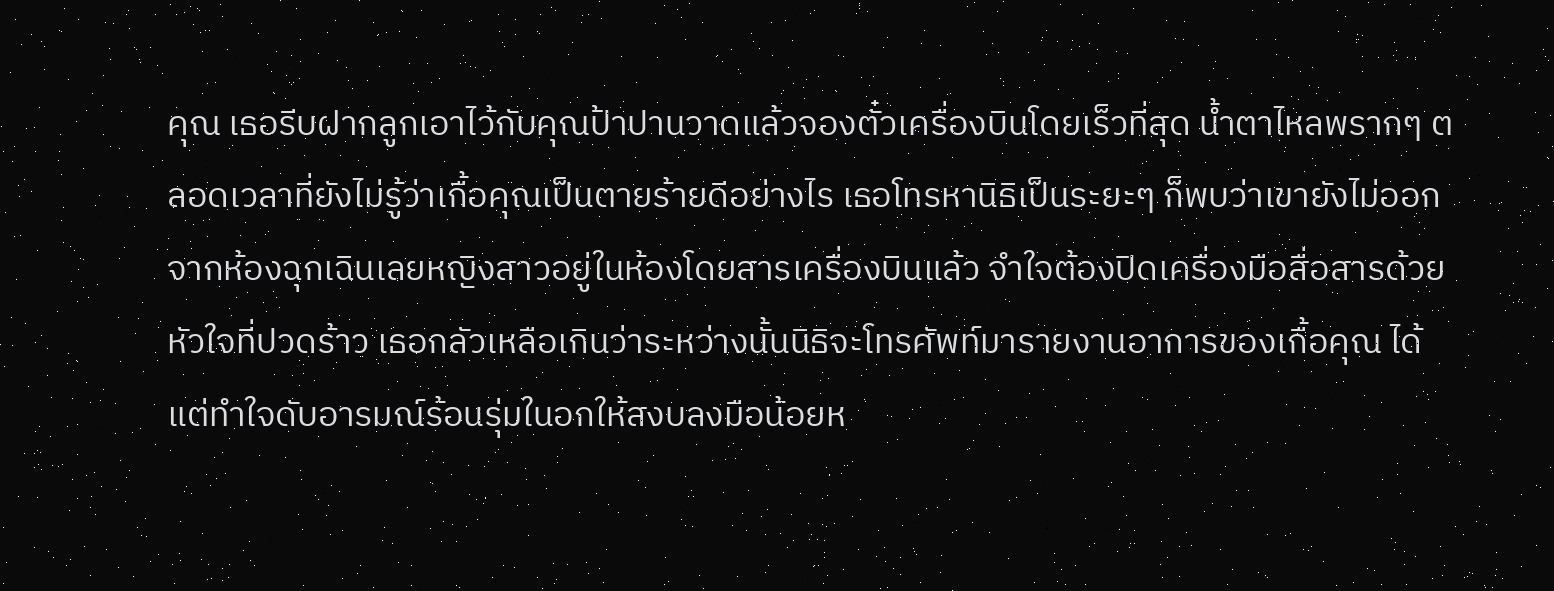คุณ เธอรีบฝากลูกเอาไว้กับคุณป้าปานวาดแล้วจองตั๋วเครื่องบินโดยเร็วที่สุด น้ำตาไหลพรากๆ ตลอดเวลาที่ยังไม่รู้ว่าเกื้อคุณเป็นตายร้ายดีอย่างไร เธอโทรหานิธิเป็นระยะๆ ก็พบว่าเขายังไม่ออกจากห้องฉุกเฉินเลยหญิงสาวอยู่ในห้องโดยสารเครื่องบินแล้ว จำใจต้องปิดเครื่องมือสื่อสารด้วยหัวใจที่ปวดร้าว เธอกลัวเหลือเกินว่าระหว่างนั้นนิธิจะโทรศัพท์มารายงานอาการของเกื้อคุณ ได้แต่ทำใจดับอารมณ์ร้อนรุ่มในอกให้สงบลงมือน้อยห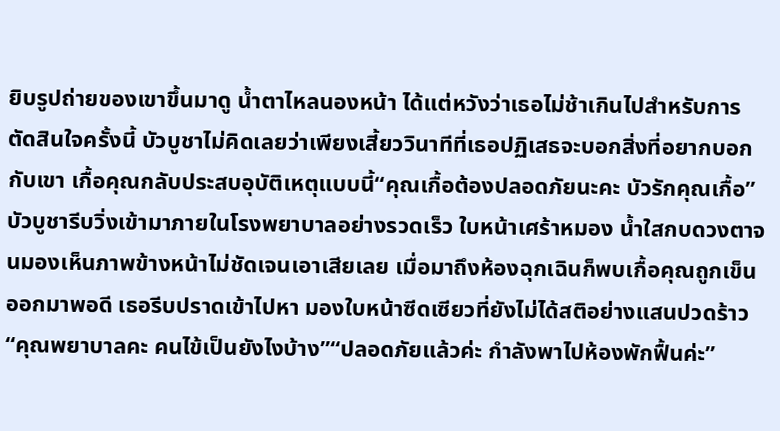ยิบรูปถ่ายของเขาขึ้นมาดู น้ำตาไหลนองหน้า ได้แต่หวังว่าเธอไม่ช้าเกินไปสำหรับการตัดสินใจครั้งนี้ บัวบูชาไม่คิดเลยว่าเพียงเสี้ยววินาทีที่เธอปฏิเสธจะบอกสิ่งที่อยากบอกกับเขา เกื้อคุณกลับประสบอุบัติเหตุแบบนี้“คุณเกื้อต้องปลอดภัยนะคะ บัวรักคุณเกื้อ”บัวบูชารีบวิ่งเข้ามาภายในโรงพยาบาลอย่างรวดเร็ว ใบหน้าเศร้าหมอง น้ำใสกบดวงตาจนมองเห็นภาพข้างหน้าไม่ชัดเจนเอาเสียเลย เมื่อมาถึงห้องฉุกเฉินก็พบเกื้อคุณถูกเข็นออกมาพอดี เธอรีบปราดเข้าไปหา มองใบหน้าซีดเซียวที่ยังไม่ได้สติอย่างแสนปวดร้าว“คุณพยาบาลคะ คนไข้เป็นยังไงบ้าง”“ปลอดภัยแล้วค่ะ กำลังพาไปห้องพักฟื้นค่ะ”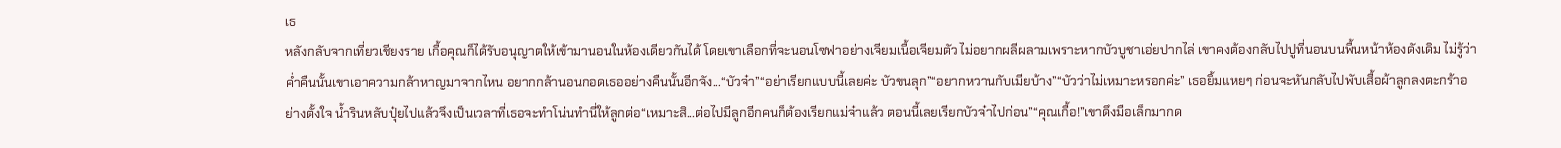เธ
หลังกลับจากเที่ยวเชียงราย เกื้อคุณก็ได้รับอนุญาตให้เข้ามานอนในห้องเดียวกันได้ โดยเขาเลือกที่จะนอนโซฟาอย่างเจียมเนื้อเจียมตัว ไม่อยากผลีผลามเพราะหากบัวบูชาเอ่ยปากไล่ เขาคงต้องกลับไปปูที่นอนบนพื้นหน้าห้องดังเดิม ไม่รู้ว่าค่ำคืนนั้นเขาเอาความกล้าหาญมาจากไหน อยากกล้านอนกอดเธออย่างคืนนั้นอีกจัง...“บัวจ๋า”“อย่าเรียกแบบนี้เลยค่ะ บัวขนลุก”“อยากหวานกับเมียบ้าง”“บัวว่าไม่เหมาะหรอกค่ะ” เธอยิ้มแหยๆ ก่อนจะหันกลับไปพับเสื้อผ้าลูกลงตะกร้าอย่างตั้งใจ น้ำรินหลับปุ๋ยไปแล้วจึงเป็นเวลาที่เธอจะทำโน่นทำนี่ให้ลูกต่อ“เหมาะสิ...ต่อไปมีลูกอีกคนก็ต้องเรียกแม่จ๋าแล้ว ตอนนี้เลยเรียกบัวจ๋าไปก่อน”“คุณเกื้อ!”เขาดึงมือเล็กมากด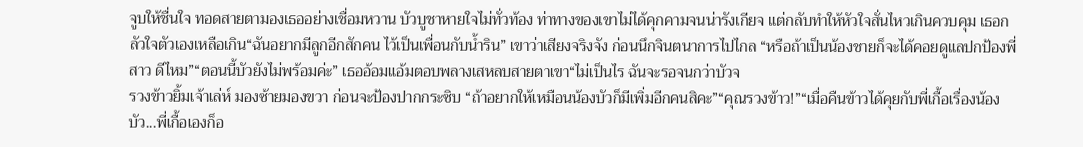จูบให้ชื่นใจ ทอดสายตามองเธออย่างเชื่อมหวาน บัวบูชาหายใจไม่ทั่วท้อง ท่าทางของเขาไม่ได้คุกคามจนน่ารังเกียจ แต่กลับทำให้หัวใจสั่นไหวเกินควบคุม เธอกลัวใจตัวเองเหลือเกิน“ฉันอยากมีลูกอีกสักคน ไว้เป็นเพื่อนกับน้ำริน” เขาว่าเสียงจริงจัง ก่อนนึกจินตนาการไปไกล “หรือถ้าเป็นน้องชายก็จะได้คอยดูแลปกป้องพี่สาว ดีไหม”“ตอนนี้บัวยังไม่พร้อมค่ะ” เธออ้อมแอ้มตอบพลางเสหลบสายตาเขา“ไม่เป็นไร ฉันจะรอจนกว่าบัวจ
รวงข้าวยิ้มเจ้าเล่ห์ มองซ้ายมองขวา ก่อนจะป้องปากกระซิบ “ถ้าอยากให้เหมือนน้องบัวก็มีเพิ่มอีกคนสิคะ”“คุณรวงข้าว!”“เมื่อคืนข้าวได้คุยกับพี่เกื้อเรื่องน้องบัว...พี่เกื้อเองก็อ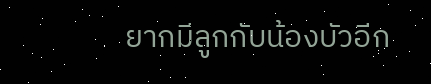ยากมีลูกกับน้องบัวอีก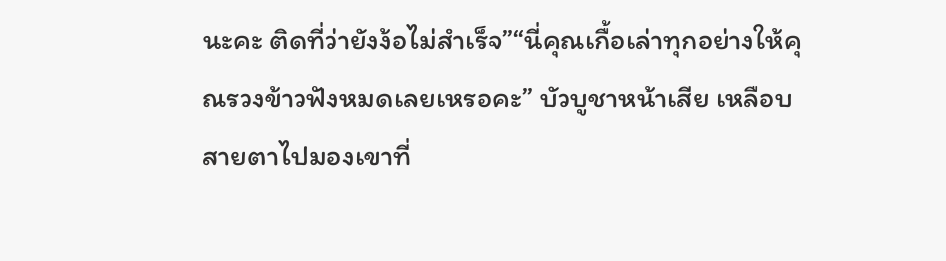นะคะ ติดที่ว่ายังง้อไม่สำเร็จ”“นี่คุณเกื้อเล่าทุกอย่างให้คุณรวงข้าวฟังหมดเลยเหรอคะ” บัวบูชาหน้าเสีย เหลือบสายตาไปมองเขาที่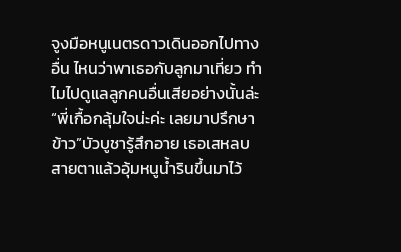จูงมือหนูเนตรดาวเดินออกไปทางอื่น ไหนว่าพาเธอกับลูกมาเที่ยว ทำไมไปดูแลลูกคนอื่นเสียอย่างนั้นล่ะ“พี่เกื้อกลุ้มใจน่ะค่ะ เลยมาปรึกษาข้าว”บัวบูชารู้สึกอาย เธอเสหลบสายตาแล้วอุ้มหนูน้ำรินขึ้นมาไว้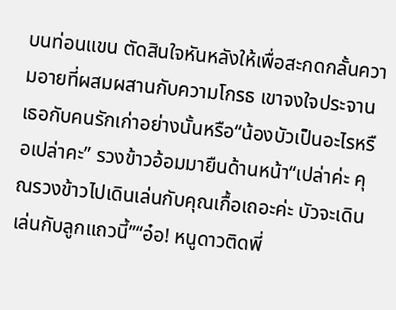บนท่อนแขน ตัดสินใจหันหลังให้เพื่อสะกดกลั้นความอายที่ผสมผสานกับความโกรธ เขาจงใจประจานเธอกับคนรักเก่าอย่างนั้นหรือ“น้องบัวเป็นอะไรหรือเปล่าคะ” รวงข้าวอ้อมมายืนด้านหน้า“เปล่าค่ะ คุณรวงข้าวไปเดินเล่นกับคุณเกื้อเถอะค่ะ บัวจะเดินเล่นกับลูกแถวนี้”“อ๋อ! หนูดาวติดพี่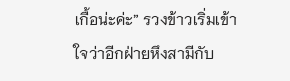เกื้อน่ะค่ะ” รวงข้าวเริ่มเข้าใจว่าอีกฝ่ายหึงสามีกับ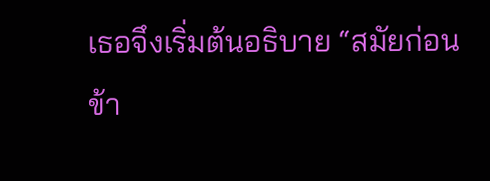เธอจึงเริ่มต้นอธิบาย “สมัยก่อนข้า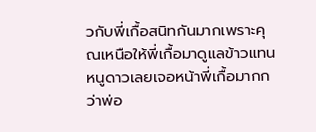วกับพี่เกื้อสนิทกันมากเพราะคุณเหนือให้พี่เกื้อมาดูแลข้าวแทน หนูดาวเลยเจอหน้าพี่เกื้อมากกว่าพ่อ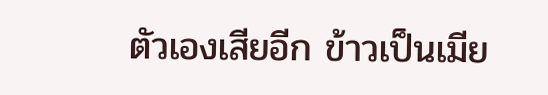ตัวเองเสียอีก ข้าวเป็นเมีย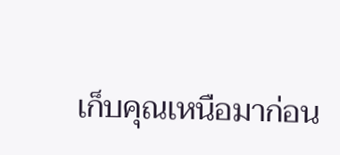เก็บคุณเหนือมาก่อน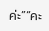ค่ะ”“คะ